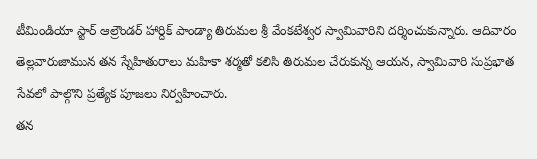టీమిండియా స్టార్ ఆల్రౌండర్ హార్దిక్ పాండ్యా తిరుమల శ్రీ వేంకటేశ్వర స్వామివారిని దర్శించుకున్నారు. ఆదివారం తెల్లవారుజామున తన స్నేహితురాలు మహికా శర్మతో కలిసి తిరుమల చేరుకున్న ఆయన, స్వామివారి సుప్రభాత సేవలో పాల్గొని ప్రత్యేక పూజలు నిర్వహించారు.
తన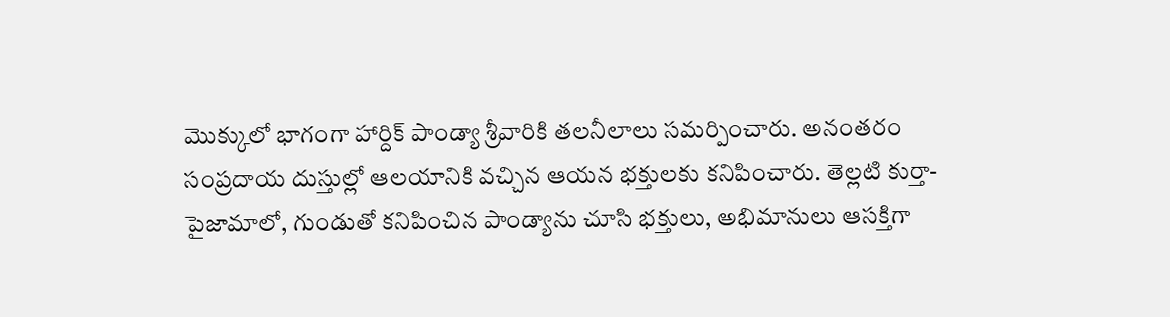మొక్కులో భాగంగా హార్దిక్ పాండ్యా శ్రీవారికి తలనీలాలు సమర్పించారు. అనంతరం సంప్రదాయ దుస్తుల్లో ఆలయానికి వచ్చిన ఆయన భక్తులకు కనిపించారు. తెల్లటి కుర్తా-పైజామాలో, గుండుతో కనిపించిన పాండ్యాను చూసి భక్తులు, అభిమానులు ఆసక్తిగా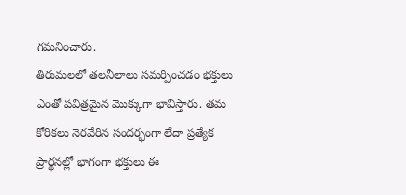గమనించారు.
తిరుమలలో తలనీలాలు సమర్పించడం భక్తులు ఎంతో పవిత్రమైన మొక్కుగా భావిస్తారు. తమ కోరికలు నెరవేరిన సందర్భంగా లేదా ప్రత్యేక ప్రార్థనల్లో భాగంగా భక్తులు ఈ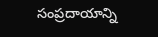సంప్రదాయాన్ని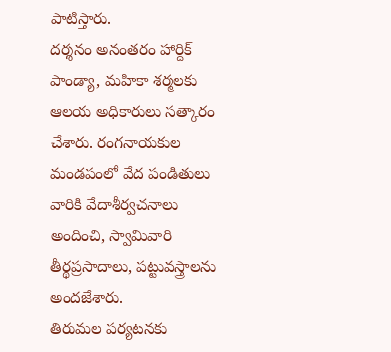పాటిస్తారు.
దర్శనం అనంతరం హార్దిక్ పాండ్యా, మహికా శర్మలకు ఆలయ అధికారులు సత్కారం చేశారు. రంగనాయకుల మండపంలో వేద పండితులు వారికి వేదాశీర్వచనాలు అందించి, స్వామివారి తీర్థప్రసాదాలు, పట్టువస్త్రాలను అందజేశారు.
తిరుమల పర్యటనకు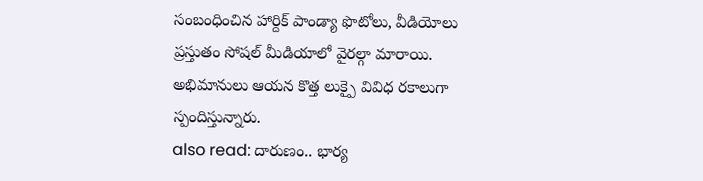సంబంధించిన హార్దిక్ పాండ్యా ఫొటోలు, వీడియోలు ప్రస్తుతం సోషల్ మీడియాలో వైరల్గా మారాయి. అభిమానులు ఆయన కొత్త లుక్పై వివిధ రకాలుగా స్పందిస్తున్నారు.
also read: దారుణం.. భార్య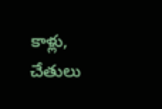కాళ్లు, చేతులు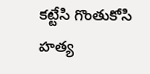కట్టేసి గొంతుకోసి హత్య